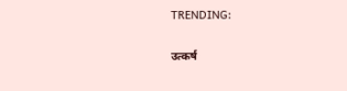TRENDING:

उत्कर्ष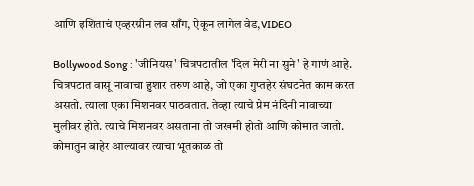आणि इशिताचं एव्हरग्रीन लव साँग, ऐकून लागेल वेड,VIDEO

Bollywood Song : 'जीनियस' चित्रपटातील 'दिल मेरी ना सुने' हे गाणं आहे. चित्रपटात वासू नावाचा हुशार तरुण आहे, जो एका गुप्तहेर संघटनेत काम करत असतो. त्याला एका मिशनवर पाठवतात. तेव्हा त्याचे प्रेम नंदिनी नावाच्या मुलीवर होते. त्याचे मिशनवर असताना तो जखमी होतो आणि कोमात जातो. कोमातुन बाहेर आल्यावर त्याचा भूतकाळ तो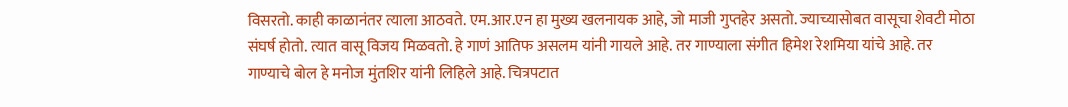विसरतो. काही काळानंतर त्याला आठवते. एम.आर.एन हा मुख्य खलनायक आहे, जो माजी गुप्तहेर असतो. ज्याच्यासोबत वासूचा शेवटी मोठा संघर्ष होतो. त्यात वासू विजय मिळवतो. हे गाणं आतिफ असलम यांनी गायले आहे. तर गाण्याला संगीत हिमेश रेशमिया यांचे आहे. तर गाण्याचे बोल हे मनोज मुंतशिर यांनी लिहिले आहे. चित्रपटात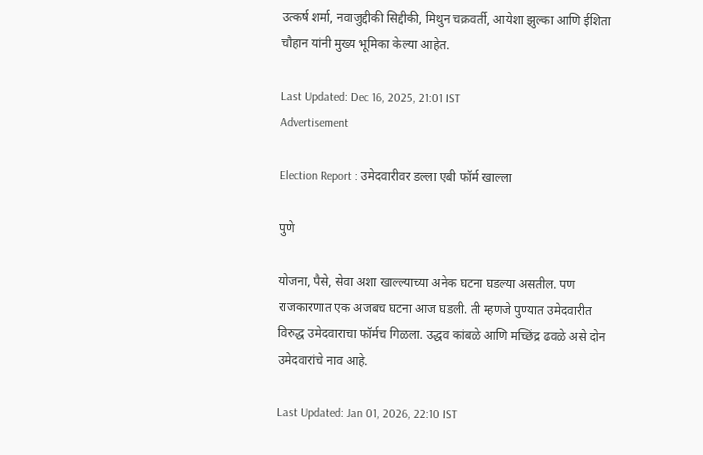उत्कर्ष शर्मा, नवाजुद्दीकी सिद्दीकी, मिथुन चक्रवर्ती, आयेशा झुल्का आणि ईशिता चौहान यांनी मुख्य भूमिका केल्या आहेत.

Last Updated: Dec 16, 2025, 21:01 IST
Advertisement

Election Report : उमेदवारीवर डल्ला एबी फॉर्म खाल्ला

पुणे

योजना, पैसे, सेवा अशा खाल्ल्याच्या अनेक घटना घडल्या असतील. पण राजकारणात एक अजबच घटना आज घडली. ती म्हणजे पुण्यात उमेदवारीत विरुद्ध उमेदवाराचा फॉर्मच गिळला. उद्धव कांबळे आणि मच्छिंद्र ढवळे असे दोन उमेदवारांचे नाव आहे.

Last Updated: Jan 01, 2026, 22:10 IST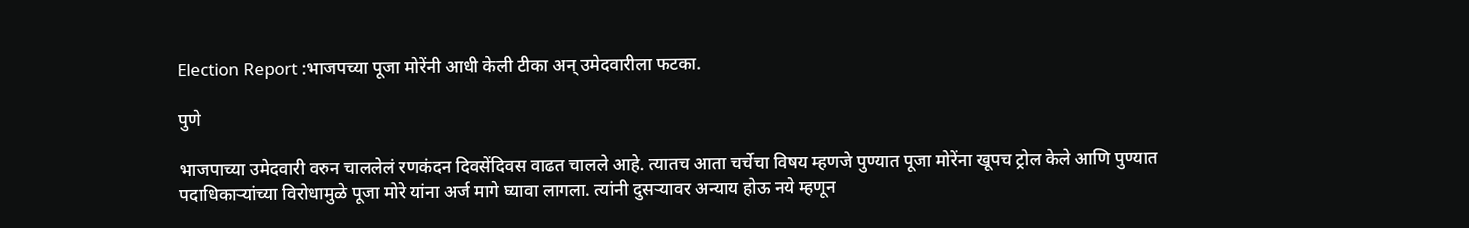Election Report :भाजपच्या पूजा मोरेंनी आधी केली टीका अन् उमेदवारीला फटका.

पुणे

भाजपाच्या उमेदवारी वरुन चाललेलं रणकंदन दिवसेंदिवस वाढत चालले आहे. त्यातच आता चर्चेचा विषय म्हणजे पुण्यात पूजा मोरेंना खूपच ट्रोल केले आणि पुण्यात पदाधिकाऱ्यांच्या विरोधामुळे पूजा मोरे यांना अर्ज मागे घ्यावा लागला. त्यांनी दुसऱ्यावर अन्याय होऊ नये म्हणून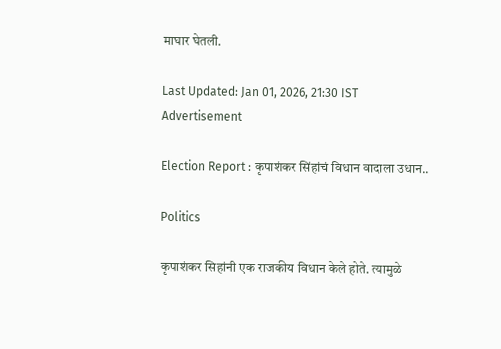माघार घेतली.

Last Updated: Jan 01, 2026, 21:30 IST
Advertisement

Election Report : कृपाशंकर सिंहांचं विधान वादाला उधान..

Politics

कृपाशंकर सिहांनी एक राजकीय विधान केले होते. त्यामुळे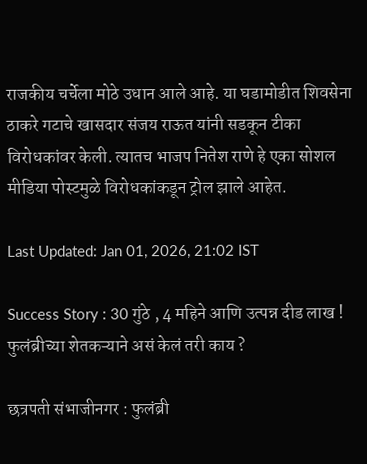राजकीय चर्चेला मोठे उधान आले आहे. या घडामोडीत शिवसेना ठाकरे गटाचे खासदार संजय राऊत यांनी सडकून टीका विरोधकांवर केली. त्यातच भाजप नितेश राणे हे एका सोशल मीडिया पोस्टमुळे विरोधकांकडून ट्रोल झाले आहेत.

Last Updated: Jan 01, 2026, 21:02 IST

Success Story : 30 गुंठे , 4 महिने आणि उत्पन्न दीड लाख ! फुलंब्रीच्या शेतकऱ्याने असं केलं तरी काय ?

छत्रपती संभाजीनगर : फुलंब्री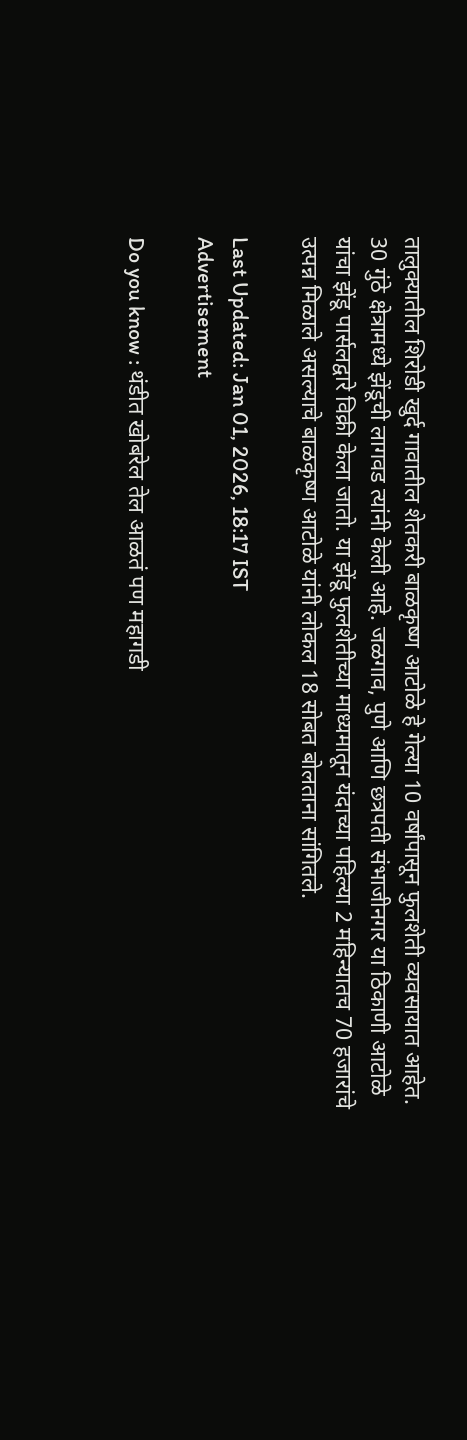तालुक्यातील शिरोडी खुर्द गावातील शेतकरी बाळकृष्ण आटोळे हे गेल्या 10 वर्षांपासून फुलशेती व्यवसायात आहेत. 30 गुंठे क्षेत्रामध्ये झेंडूची लागवड त्यांनी केली आहे. जळगाव, पुणे आणि छत्रपती संभाजीनगर या ठिकाणी आटोळे यांचा झेंडू पार्सलद्वारे विक्री केला जातो. या झेंडू फुलशेतीच्या माध्यमातून यंदाच्या पहिल्या 2 महिन्यातच 70 हजारांचे उत्पन्न मिळाले असल्याचे बाळकृष्ण आटोळे यांनी लोकल 18 सोबत बोलताना सांगितले.

Last Updated: Jan 01, 2026, 18:17 IST
Advertisement

Do you know : थंडीत खोबरेल तेल आळतं पण महागडी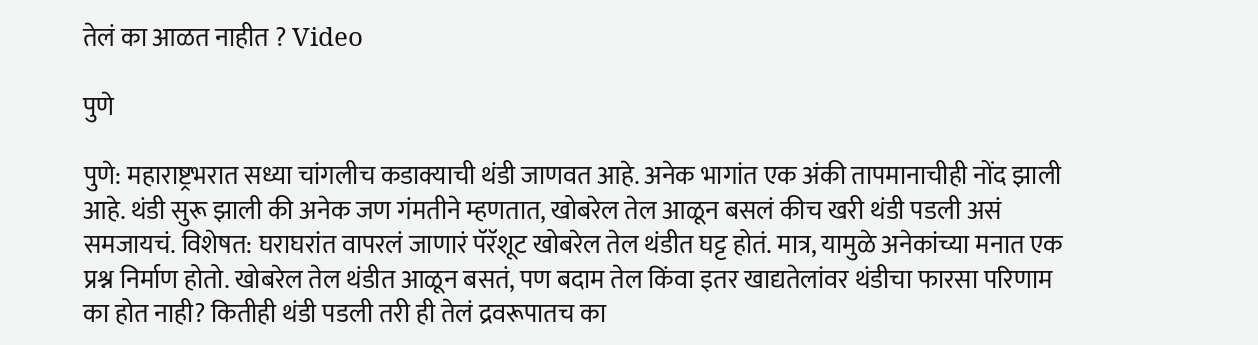तेलं का आळत नाहीत ? Video

पुणे

पुणे: महाराष्ट्रभरात सध्या चांगलीच कडाक्याची थंडी जाणवत आहे. अनेक भागांत एक अंकी तापमानाचीही नोंद झाली आहे. थंडी सुरू झाली की अनेक जण गंमतीने म्हणतात, खोबरेल तेल आळून बसलं कीच खरी थंडी पडली असं समजायचं. विशेषत: घराघरांत वापरलं जाणारं पॅरॅशूट खोबरेल तेल थंडीत घट्ट होतं. मात्र, यामुळे अनेकांच्या मनात एक प्रश्न निर्माण होतो. खोबरेल तेल थंडीत आळून बसतं, पण बदाम तेल किंवा इतर खाद्यतेलांवर थंडीचा फारसा परिणाम का होत नाही? कितीही थंडी पडली तरी ही तेलं द्रवरूपातच का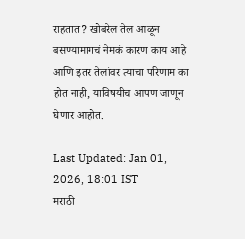राहतात? खोबरेल तेल आळून बसण्यामागचं नेमकं कारण काय आहे आणि इतर तेलांवर त्याचा परिणाम का होत नाही, याविषयीच आपण जाणून घेणार आहोत.

Last Updated: Jan 01, 2026, 18:01 IST
मराठी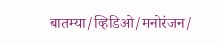बातम्या/व्हिडिओ/मनोरंजन/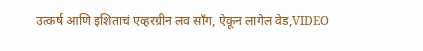उत्कर्ष आणि इशिताचं एव्हरग्रीन लव साँग, ऐकून लागेल वेड,VIDEO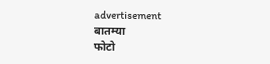advertisement
बातम्या
फोटो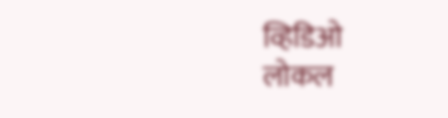व्हिडिओ
लोकल